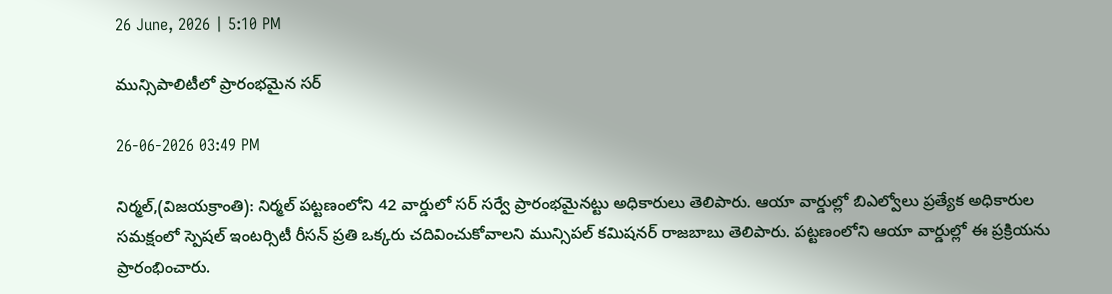26 June, 2026 | 5:10 PM

మున్సిపాలిటీలో ప్రారంభమైన సర్

26-06-2026 03:49 PM

నిర్మల్,(విజయక్రాంతి): నిర్మల్ పట్టణంలోని 42 వార్డులో సర్ సర్వే ప్రారంభమైనట్టు అధికారులు తెలిపారు. ఆయా వార్డుల్లో బిఎల్వోలు ప్రత్యేక అధికారుల సమక్షంలో స్పెషల్ ఇంటర్సిటీ రీసన్ ప్రతి ఒక్కరు చదివించుకోవాలని మున్సిపల్ కమిషనర్ రాజబాబు తెలిపారు. పట్టణంలోని ఆయా వార్డుల్లో ఈ ప్రక్రియను ప్రారంభించారు.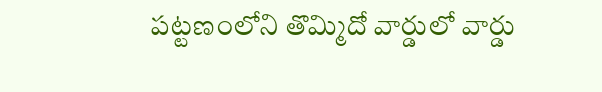పట్టణంలోని తొమ్మిదో వార్డులో వార్డు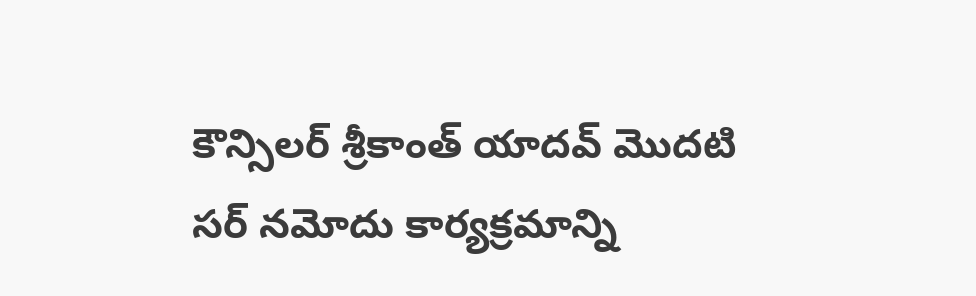కౌన్సిలర్ శ్రీకాంత్ యాదవ్ మొదటి సర్ నమోదు కార్యక్రమాన్ని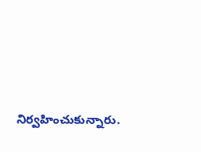నిర్వహించుకున్నారు.